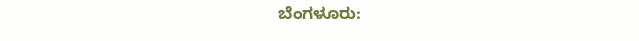ಬೆಂಗಳೂರು: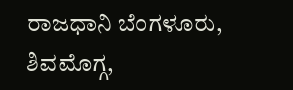ರಾಜಧಾನಿ ಬೆಂಗಳೂರು, ಶಿವಮೊಗ್ಗ,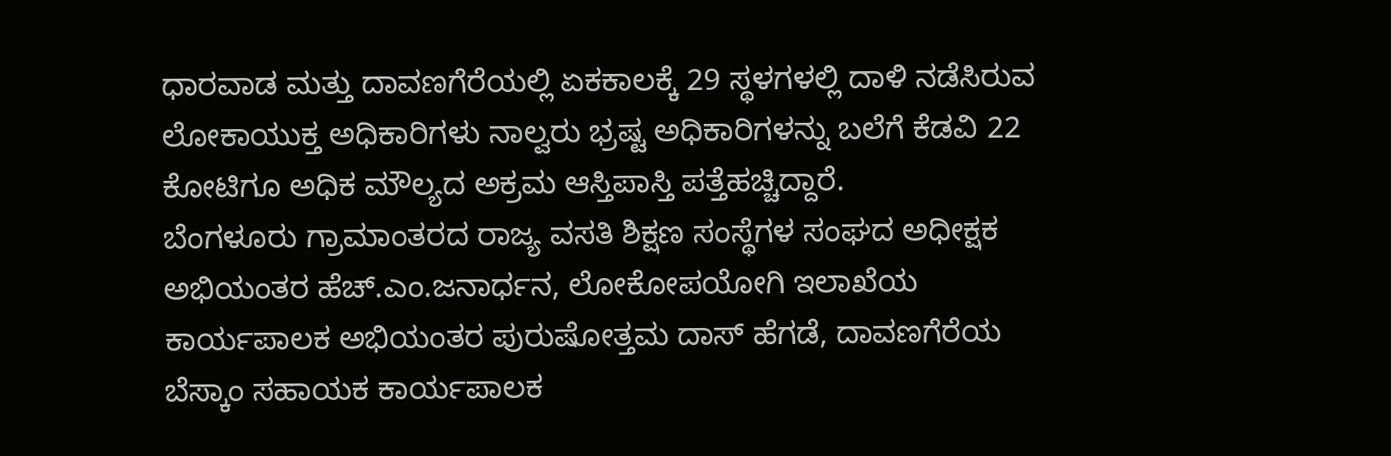ಧಾರವಾಡ ಮತ್ತು ದಾವಣಗೆರೆಯಲ್ಲಿ ಏಕಕಾಲಕ್ಕೆ 29 ಸ್ಥಳಗಳಲ್ಲಿ ದಾಳಿ ನಡೆಸಿರುವ ಲೋಕಾಯುಕ್ತ ಅಧಿಕಾರಿಗಳು ನಾಲ್ವರು ಭ್ರಷ್ಟ ಅಧಿಕಾರಿಗಳನ್ನು ಬಲೆಗೆ ಕೆಡವಿ 22 ಕೋಟಿಗೂ ಅಧಿಕ ಮೌಲ್ಯದ ಅಕ್ರಮ ಆಸ್ತಿಪಾಸ್ತಿ ಪತ್ತೆಹಚ್ಚಿದ್ದಾರೆ.
ಬೆಂಗಳೂರು ಗ್ರಾಮಾಂತರದ ರಾಜ್ಯ ವಸತಿ ಶಿಕ್ಷಣ ಸಂಸ್ಥೆಗಳ ಸಂಘದ ಅಧೀಕ್ಷಕ ಅಭಿಯಂತರ ಹೆಚ್.ಎಂ.ಜನಾರ್ಧನ, ಲೋಕೋಪಯೋಗಿ ಇಲಾಖೆಯ ಕಾರ್ಯಪಾಲಕ ಅಭಿಯಂತರ ಪುರುಷೋತ್ತಮ ದಾಸ್ ಹೆಗಡೆ, ದಾವಣಗೆರೆಯ ಬೆಸ್ಕಾಂ ಸಹಾಯಕ ಕಾರ್ಯಪಾಲಕ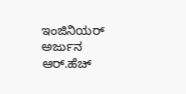ಇಂಜಿನಿಯರ್ ಅರ್ಜುನ ಆರ್.ಹೆಚ್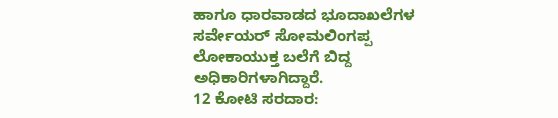ಹಾಗೂ ಧಾರವಾಡದ ಭೂದಾಖಲೆಗಳ ಸರ್ವೇಯರ್ ಸೋಮಲಿಂಗಪ್ಪ ಲೋಕಾಯುಕ್ತ ಬಲೆಗೆ ಬಿದ್ದ ಅಧಿಕಾರಿಗಳಾಗಿದ್ದಾರೆ.
12 ಕೋಟಿ ಸರದಾರ: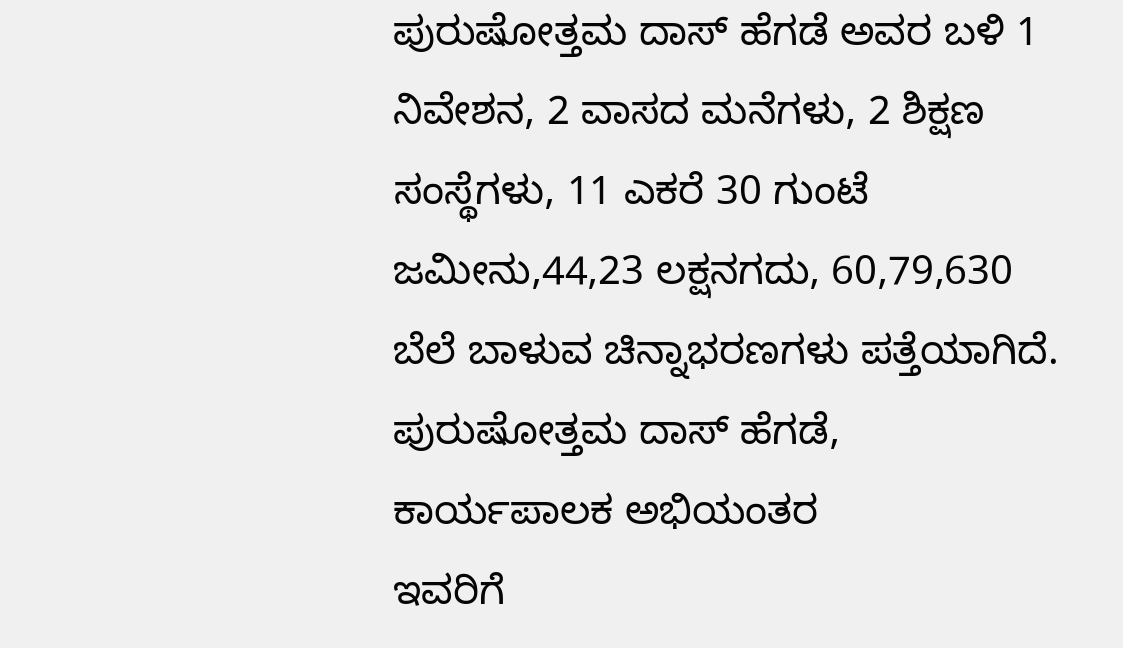ಪುರುಷೋತ್ತಮ ದಾಸ್ ಹೆಗಡೆ ಅವರ ಬಳಿ 1 ನಿವೇಶನ, 2 ವಾಸದ ಮನೆಗಳು, 2 ಶಿಕ್ಷಣ ಸಂಸ್ಥೆಗಳು, 11 ಎಕರೆ 30 ಗುಂಟೆ ಜಮೀನು,44,23 ಲಕ್ಷನಗದು, 60,79,630 ಬೆಲೆ ಬಾಳುವ ಚಿನ್ನಾಭರಣಗಳು ಪತ್ತೆಯಾಗಿದೆ.
ಪುರುಷೋತ್ತಮ ದಾಸ್ ಹೆಗಡೆ, ಕಾರ್ಯಪಾಲಕ ಅಭಿಯಂತರ
ಇವರಿಗೆ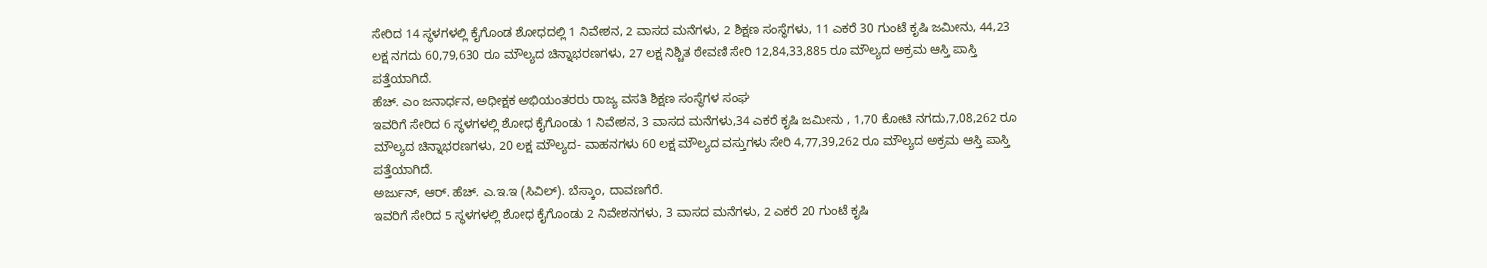ಸೇರಿದ 14 ಸ್ಥಳಗಳಲ್ಲಿ ಕೈಗೊಂಡ ಶೋಧದಲ್ಲಿ 1 ನಿವೇಶನ, 2 ವಾಸದ ಮನೆಗಳು, 2 ಶಿಕ್ಷಣ ಸಂಸ್ಥೆಗಳು, 11 ಎಕರೆ 30 ಗುಂಟೆ ಕೃಷಿ ಜಮೀನು, 44,23 ಲಕ್ಷ ನಗದು 60,79,630 ರೂ ಮೌಲ್ಯದ ಚಿನ್ನಾಭರಣಗಳು, 27 ಲಕ್ಷ ನಿಶ್ಚಿತ ಠೇವಣಿ ಸೇರಿ 12,84,33,885 ರೂ ಮೌಲ್ಯದ ಅಕ್ರಮ ಆಸ್ತಿ ಪಾಸ್ತಿ ಪತ್ತೆಯಾಗಿದೆ.
ಹೆಚ್. ಎಂ ಜನಾರ್ಧನ, ಅಧೀಕ್ಷಕ ಅಭಿಯಂತರರು ರಾಜ್ಯ ವಸತಿ ಶಿಕ್ಷಣ ಸಂಸ್ಥೆಗಳ ಸಂಘ
ಇವರಿಗೆ ಸೇರಿದ 6 ಸ್ಥಳಗಳಲ್ಲಿ ಶೋಧ ಕೈಗೊಂಡು 1 ನಿವೇಶನ, 3 ವಾಸದ ಮನೆಗಳು,34 ಎಕರೆ ಕೃಷಿ ಜಮೀನು , 1,70 ಕೋಟಿ ನಗದು,7,08,262 ರೂ ಮೌಲ್ಯದ ಚಿನ್ನಾಭರಣಗಳು, 20 ಲಕ್ಷ ಮೌಲ್ಯದ- ವಾಹನಗಳು 60 ಲಕ್ಷ ಮೌಲ್ಯದ ವಸ್ತುಗಳು ಸೇರಿ 4,77,39,262 ರೂ ಮೌಲ್ಯದ ಅಕ್ರಮ ಆಸ್ತಿ ಪಾಸ್ತಿ ಪತ್ತೆಯಾಗಿದೆ.
ಅರ್ಜುನ್, ಆರ್. ಹೆಚ್. ಎ.ಇ.ಇ (ಸಿವಿಲ್). ಬೆಸ್ಕಾಂ, ದಾವಣಗೆರೆ.
ಇವರಿಗೆ ಸೇರಿದ 5 ಸ್ಥಳಗಳಲ್ಲಿ ಶೋಧ ಕೈಗೊಂಡು 2 ನಿವೇಶನಗಳು, 3 ವಾಸದ ಮನೆಗಳು, 2 ಎಕರೆ 20 ಗುಂಟೆ ಕೃಷಿ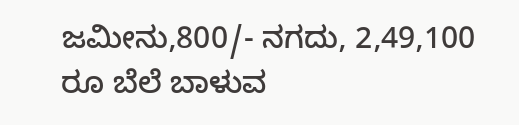ಜಮೀನು,800/- ನಗದು, 2,49,100 ರೂ ಬೆಲೆ ಬಾಳುವ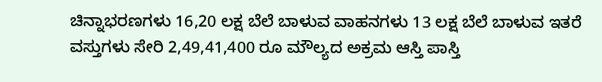ಚಿನ್ನಾಭರಣಗಳು 16,20 ಲಕ್ಷ ಬೆಲೆ ಬಾಳುವ ವಾಹನಗಳು 13 ಲಕ್ಷ ಬೆಲೆ ಬಾಳುವ ಇತರೆ ವಸ್ತುಗಳು ಸೇರಿ 2,49,41,400 ರೂ ಮೌಲ್ಯದ ಅಕ್ರಮ ಆಸ್ತಿ ಪಾಸ್ತಿ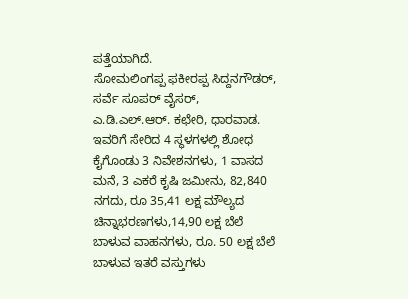ಪತ್ತೆಯಾಗಿದೆ.
ಸೋಮಲಿಂಗಪ್ಪ ಫಕೀರಪ್ಪ ಸಿದ್ದನಗೌಡರ್, ಸರ್ವೆ ಸೂಪರ್ ವೈಸರ್, ಎ.ಡಿ.ಎಲ್.ಆರ್. ಕಛೇರಿ, ಧಾರವಾಡ.
ಇವರಿಗೆ ಸೇರಿದ 4 ಸ್ಥಳಗಳಲ್ಲಿ ಶೋಧ ಕೈಗೊಂಡು 3 ನಿವೇಶನಗಳು, 1 ವಾಸದ ಮನೆ, 3 ಎಕರೆ ಕೃಷಿ ಜಮೀನು, 82,840 ನಗದು, ರೂ 35,41 ಲಕ್ಷ ಮೌಲ್ಯದ ಚಿನ್ನಾಭರಣಗಳು,14,90 ಲಕ್ಷ ಬೆಲೆ ಬಾಳುವ ವಾಹನಗಳು, ರೂ. 50 ಲಕ್ಷ ಬೆಲೆ ಬಾಳುವ ಇತರೆ ವಸ್ತುಗಳು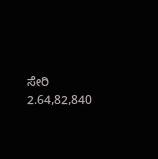ಸೇರಿ 2.64,82,840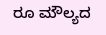ರೂ ಮೌಲ್ಯದ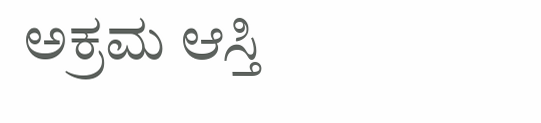ಅಕ್ರಮ ಆಸ್ತಿ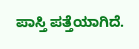ಪಾಸ್ತಿ ಪತ್ತೆಯಾಗಿದೆ.